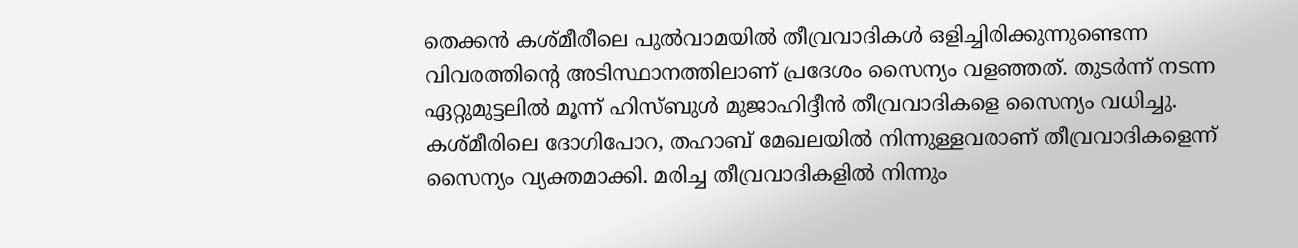തെക്കന്‍ കശ്മീരീലെ പുല്‍വാമയില്‍ തീവ്രവാദികള്‍ ഒളിച്ചിരിക്കുന്നുണ്ടെന്ന വിവരത്തിന്റെ അടിസ്ഥാനത്തിലാണ് പ്രദേശം സൈന്യം വളഞ്ഞത്. തുടര്‍ന്ന് നടന്ന ഏറ്റുമുട്ടലില്‍ മൂന്ന് ഹിസ്ബുള്‍ മുജാഹിദ്ദീന്‍ തീവ്രവാദികളെ സൈന്യം വധിച്ചു. കശ്മീരിലെ ദോഗിപോറ, തഹാബ് മേഖലയില്‍ നിന്നുള്ളവരാണ് തീവ്രവാദികളെന്ന് സൈന്യം വ്യക്തമാക്കി. മരിച്ച തീവ്രവാദികളില്‍ നിന്നും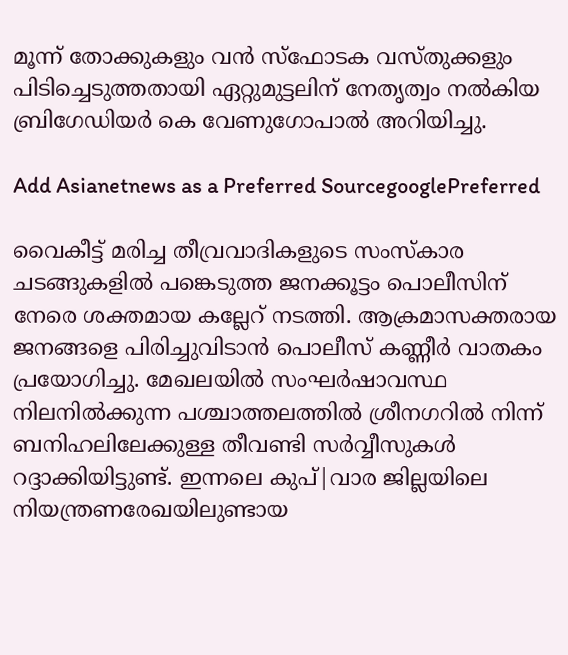മൂന്ന് തോക്കുകളും വന്‍ സ്‌ഫോടക വസ്തുക്കളും പിടിച്ചെടുത്തതായി ഏറ്റുമുട്ടലിന് നേതൃത്വം നല്‍കിയ ബ്രിഗേഡിയര്‍ കെ വേണുഗോപാല്‍ അറിയിച്ചു.

Add Asianetnews as a Preferred SourcegooglePreferred

വൈകീട്ട് മരിച്ച തീവ്രവാദികളുടെ സംസ്‌കാര ചടങ്ങുകളില്‍ പങ്കെടുത്ത ജനക്കൂട്ടം പൊലീസിന് നേരെ ശക്തമായ കല്ലേറ് നടത്തി. ആക്രമാസക്തരായ ജനങ്ങളെ പിരിച്ചുവിടാന്‍ പൊലീസ് കണ്ണീര്‍ വാതകം പ്രയോഗിച്ചു. മേഖലയില്‍ സംഘര്‍ഷാവസ്ഥ നിലനില്‍ക്കുന്ന പശ്ചാത്തലത്തില്‍ ശ്രീനഗറില്‍ നിന്ന് ബനിഹലിലേക്കുള്ള തീവണ്ടി സര്‍വ്വീസുകള്‍ റദ്ദാക്കിയിട്ടുണ്ട്. ഇന്നലെ കുപ്|വാര ജില്ലയിലെ നിയന്ത്രണരേഖയിലുണ്ടായ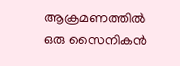ആക്രമണത്തില്‍ ഒരു സൈനികന്‍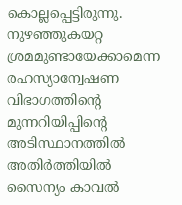കൊല്ലപ്പെട്ടിരുന്നു. നുഴഞ്ഞുകയറ്റ ശ്രമമുണ്ടായേക്കാമെന്ന രഹസ്യാന്വേഷണ വിഭാഗത്തിന്റെ മുന്നറിയിപ്പിന്റെ അടിസ്ഥാനത്തില്‍ അതിര്‍ത്തിയില്‍ സൈന്യം കാവല്‍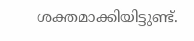ശക്തമാക്കിയിട്ടുണ്ട്.